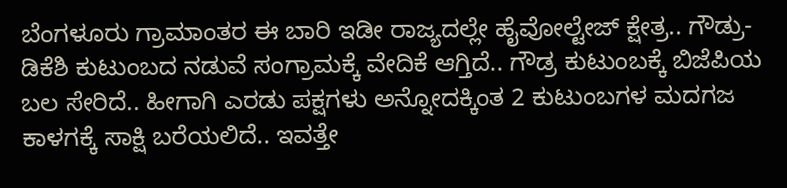ಬೆಂಗಳೂರು ಗ್ರಾಮಾಂತರ ಈ ಬಾರಿ ಇಡೀ ರಾಜ್ಯದಲ್ಲೇ ಹೈವೋಲ್ಟೇಜ್ ಕ್ಷೇತ್ರ.. ಗೌಡ್ರು-ಡಿಕೆಶಿ ಕುಟುಂಬದ ನಡುವೆ ಸಂಗ್ರಾಮಕ್ಕೆ ವೇದಿಕೆ ಆಗ್ತಿದೆ.. ಗೌಡ್ರ ಕುಟುಂಬಕ್ಕೆ ಬಿಜೆಪಿಯ ಬಲ ಸೇರಿದೆ.. ಹೀಗಾಗಿ ಎರಡು ಪಕ್ಷಗಳು ಅನ್ನೋದಕ್ಕಿಂತ 2 ಕುಟುಂಬಗಳ ಮದಗಜ ಕಾಳಗಕ್ಕೆ ಸಾಕ್ಷಿ ಬರೆಯಲಿದೆ.. ಇವತ್ತೇ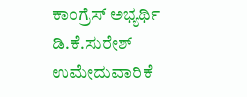ಕಾಂಗ್ರೆಸ್ ಅಭ್ಯರ್ಥಿ ಡಿ.ಕೆ.ಸುರೇಶ್ ಉಮೇದುವಾರಿಕೆ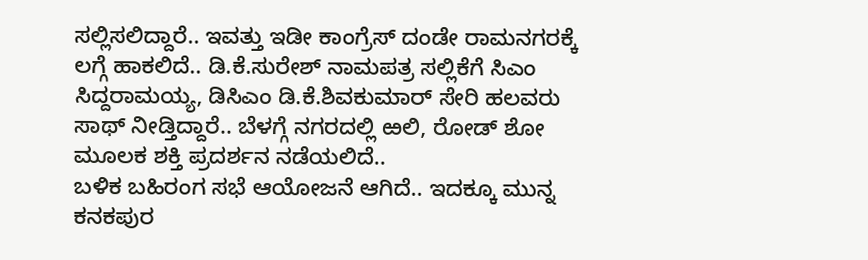ಸಲ್ಲಿಸಲಿದ್ದಾರೆ.. ಇವತ್ತು ಇಡೀ ಕಾಂಗ್ರೆಸ್ ದಂಡೇ ರಾಮನಗರಕ್ಕೆ ಲಗ್ಗೆ ಹಾಕಲಿದೆ.. ಡಿ.ಕೆ.ಸುರೇಶ್ ನಾಮಪತ್ರ ಸಲ್ಲಿಕೆಗೆ ಸಿಎಂ ಸಿದ್ದರಾಮಯ್ಯ, ಡಿಸಿಎಂ ಡಿ.ಕೆ.ಶಿವಕುಮಾರ್ ಸೇರಿ ಹಲವರು ಸಾಥ್ ನೀಡ್ತಿದ್ದಾರೆ.. ಬೆಳಗ್ಗೆ ನಗರದಲ್ಲಿ ಱಲಿ, ರೋಡ್ ಶೋ ಮೂಲಕ ಶಕ್ತಿ ಪ್ರದರ್ಶನ ನಡೆಯಲಿದೆ..
ಬಳಿಕ ಬಹಿರಂಗ ಸಭೆ ಆಯೋಜನೆ ಆಗಿದೆ.. ಇದಕ್ಕೂ ಮುನ್ನ ಕನಕಪುರ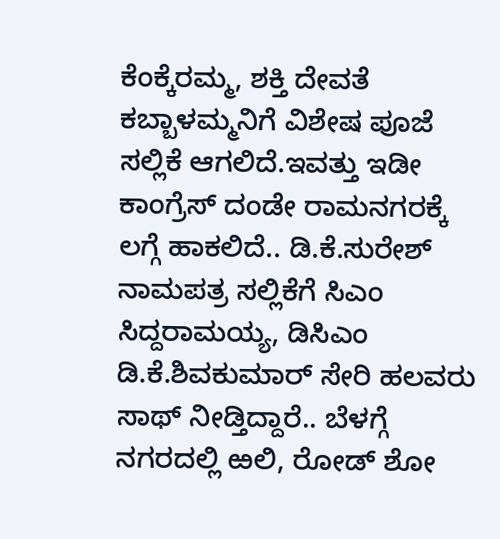ಕೆಂಕ್ಕೆರಮ್ಮ, ಶಕ್ತಿ ದೇವತೆ ಕಬ್ಬಾಳಮ್ಮನಿಗೆ ವಿಶೇಷ ಪೂಜೆ ಸಲ್ಲಿಕೆ ಆಗಲಿದೆ.ಇವತ್ತು ಇಡೀ ಕಾಂಗ್ರೆಸ್ ದಂಡೇ ರಾಮನಗರಕ್ಕೆ ಲಗ್ಗೆ ಹಾಕಲಿದೆ.. ಡಿ.ಕೆ.ಸುರೇಶ್ ನಾಮಪತ್ರ ಸಲ್ಲಿಕೆಗೆ ಸಿಎಂ ಸಿದ್ದರಾಮಯ್ಯ, ಡಿಸಿಎಂ ಡಿ.ಕೆ.ಶಿವಕುಮಾರ್ ಸೇರಿ ಹಲವರು ಸಾಥ್ ನೀಡ್ತಿದ್ದಾರೆ.. ಬೆಳಗ್ಗೆ ನಗರದಲ್ಲಿ ಱಲಿ, ರೋಡ್ ಶೋ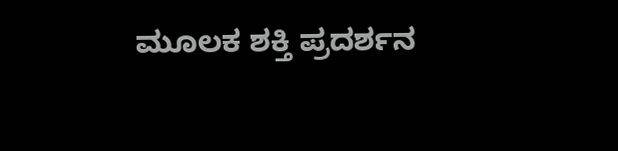ಮೂಲಕ ಶಕ್ತಿ ಪ್ರದರ್ಶನ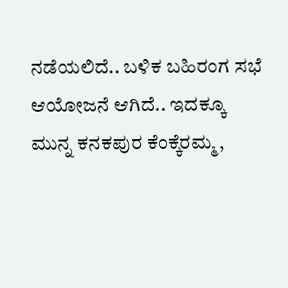ನಡೆಯಲಿದೆ.. ಬಳಿಕ ಬಹಿರಂಗ ಸಭೆ ಆಯೋಜನೆ ಆಗಿದೆ.. ಇದಕ್ಕೂ ಮುನ್ನ ಕನಕಪುರ ಕೆಂಕ್ಕೆರಮ್ಮ,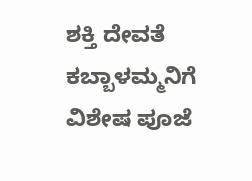ಶಕ್ತಿ ದೇವತೆ ಕಬ್ಬಾಳಮ್ಮನಿಗೆ ವಿಶೇಷ ಪೂಜೆ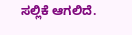ಸಲ್ಲಿಕೆ ಆಗಲಿದೆ.